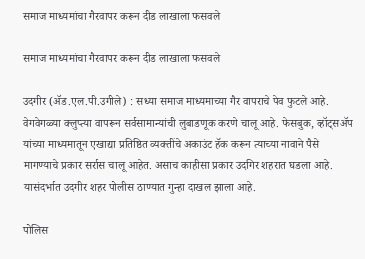समाज माध्यमांचा गैरवापर करून दीड लाखाला फसवले

समाज माध्यमांचा गैरवापर करून दीड लाखाला फसवले

उदगीर (ॲड.एल.पी.उगीले) : सध्या समाज माध्यमाच्या गैर वापराचे पेव फुटले आहे. वेगवेगळ्या क्लुप्त्या वापरून सर्वसामान्यांची लुबाडणूक करणे चालू आहे. फेसबुक, व्हॉट्सॲप यांच्या माध्यमातून एखाद्या प्रतिष्ठित व्यक्तींचे अकाउंट हॅक करून त्याच्या नावाने पैसे मागण्याचे प्रकार सर्रास चालू आहेत. असाच काहीसा प्रकार उदगिर शहरात घडला आहे. यासंदर्भात उदगीर शहर पोलीस ठाण्यात गुन्हा दाखल झाला आहे.

पोलिस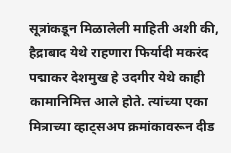सूत्रांकडून मिळालेली माहिती अशी की, हैद्राबाद येथे राहणारा फिर्यादी मकरंद पद्माकर देशमुख हे उदगीर येथे काही कामानिमित्त आले होते. त्यांच्या एका मित्राच्या व्हाट्सअप क्रमांकावरून दीड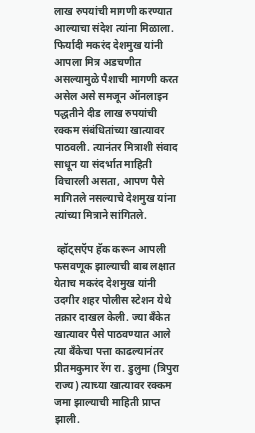लाख रुपयांची मागणी करण्यात आल्याचा संदेश त्यांना मिळाला. फिर्यादी मकरंद देशमुख यांनी आपला मित्र अडचणीत असल्यामुळे पैशाची मागणी करत असेल असे समजून ऑनलाइन पद्धतीने दीड लाख रुपयांची रक्कम संबंधितांच्या खात्यावर पाठवली. त्यानंतर मित्राशी संवाद साधून या संदर्भात माहिती विचारली असता, आपण पैसे मागितले नसल्याचे देशमुख यांना त्यांच्या मित्राने सांगितले.

 व्हॉट्सऍप हॅक करून आपली फसवणूक झाल्याची बाब लक्षात येताच मकरंद देशमुख यांनी उदगीर शहर पोलीस स्टेशन येथे तक्रार दाखल केली. ज्या बँकेत खात्यावर पैसे पाठवण्यात आले त्या बँकेचा पत्ता काढल्यानंतर प्रीतमकुमार रेंग रा. डुलुमा (त्रिपुरा राज्य) त्याच्या खात्यावर रक्कम जमा झाल्याची माहिती प्राप्त झाली.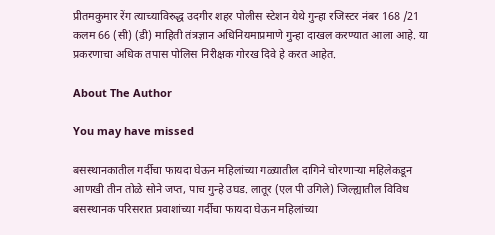प्रीतमकुमार रेंग त्याच्याविरुद्ध उदगीर शहर पोलीस स्टेशन येथे गुन्हा रजिस्टर नंबर 168 /21 कलम 66 (सी) (डी) माहिती तंत्रज्ञान अधिनियमाप्रमाणे गुन्हा दाखल करण्यात आला आहे. या प्रकरणाचा अधिक तपास पोलिस निरीक्षक गोरख दिवे हे करत आहेत.

About The Author

You may have missed

बसस्थानकातील गर्दीचा फायदा घेऊन महिलांच्या गळ्यातील दागिने चोरणाऱ्या महिलेकडून आणखी तीन तोळे सोने जप्त, पाच गुन्हे उघड. लातूर (एल पी उगिले) जिल्ह्यातील विविध बसस्थानक परिसरात प्रवाशांच्या गर्दीचा फायदा घेऊन महिलांच्या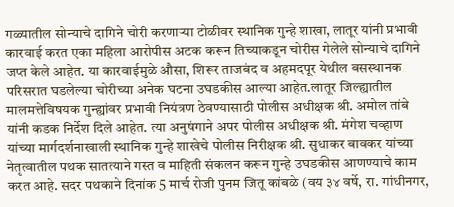गळ्यातील सोन्याचे दागिने चोरी करणाऱ्या टोळीवर स्थानिक गुन्हे शाखा, लातूर यांनी प्रभावी कारवाई करत एका महिला आरोपीस अटक करून तिच्याकडून चोरीस गेलेले सोन्याचे दागिने जप्त केले आहेत. या कारवाईमुळे औसा, शिरूर ताजबंद व अहमदपूर येथील बसस्थानक परिसरात घडलेल्या चोरीच्या अनेक घटना उघडकीस आल्या आहेत.लातूर जिल्ह्यातील मालमत्तेविषयक गुन्ह्यांवर प्रभावी नियंत्रण ठेवण्यासाठी पोलीस अधीक्षक श्री. अमोल तांबे यांनी कडक निर्देश दिले आहेत. त्या अनुषंगाने अपर पोलीस अधीक्षक श्री. मंगेश चव्हाण यांच्या मार्गदर्शनाखाली स्थानिक गुन्हे शाखेचे पोलीस निरीक्षक श्री. सुधाकर बावकर यांच्या नेतृत्वातील पथक सातत्याने गस्त व माहिती संकलन करून गुन्हे उघडकीस आणण्याचे काम करत आहे. सदर पथकाने दिनांक 5 मार्च रोजी पुनम जितू कांबळे (वय ३४ वर्षे, रा. गांधीनगर,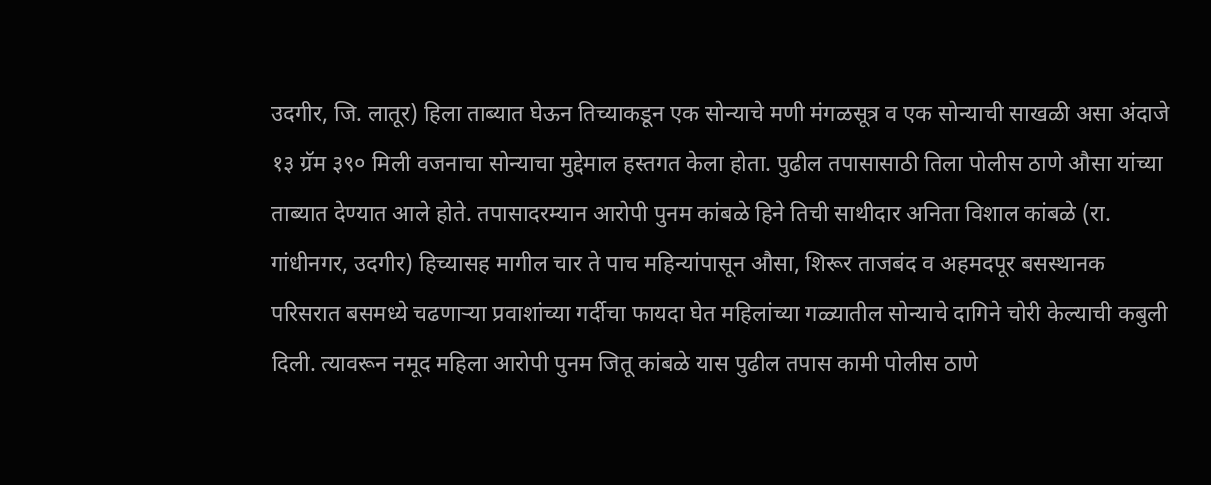उदगीर, जि. लातूर) हिला ताब्यात घेऊन तिच्याकडून एक सोन्याचे मणी मंगळसूत्र व एक सोन्याची साखळी असा अंदाजे १३ ग्रॅम ३९० मिली वजनाचा सोन्याचा मुद्देमाल हस्तगत केला होता. पुढील तपासासाठी तिला पोलीस ठाणे औसा यांच्या ताब्यात देण्यात आले होते. तपासादरम्यान आरोपी पुनम कांबळे हिने तिची साथीदार अनिता विशाल कांबळे (रा. गांधीनगर, उदगीर) हिच्यासह मागील चार ते पाच महिन्यांपासून औसा, शिरूर ताजबंद व अहमदपूर बसस्थानक परिसरात बसमध्ये चढणाऱ्या प्रवाशांच्या गर्दीचा फायदा घेत महिलांच्या गळ्यातील सोन्याचे दागिने चोरी केल्याची कबुली दिली. त्यावरून नमूद महिला आरोपी पुनम जितू कांबळे यास पुढील तपास कामी पोलीस ठाणे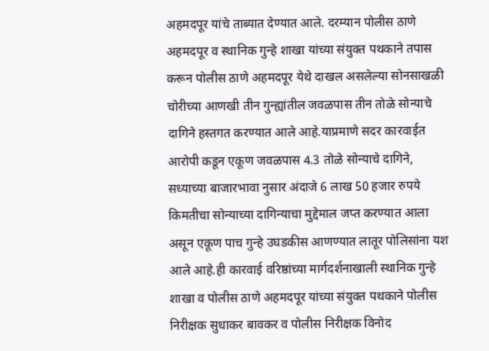अहमदपूर यांचे ताब्यात देण्यात आले. दरम्यान पोलीस ठाणे अहमदपूर व स्थानिक गुन्हे शाखा यांच्या संयुक्त पथकाने तपास करून पोलीस ठाणे अहमदपूर येथे दाखल असलेल्या सोनसाखळी चोरीच्या आणखी तीन गुन्ह्यांतील जवळपास तीन तोळे सोन्याचे दागिने हस्तगत करण्यात आले आहे.याप्रमाणे सदर कारवाईत आरोपी कडून एकूण जवळपास 4.3 तोळे सोन्याचे दागिने, सध्याच्या बाजारभावा नुसार अंदाजे 6 लाख 50 हजार रुपये किमतीचा सोन्याच्या दागिन्याचा मुद्देमाल जप्त करण्यात आला असून एकूण पाच गुन्हे उघडकीस आणण्यात लातूर पोलिसांना यश आले आहे.ही कारवाई वरिष्ठांच्या मार्गदर्शनाखाली स्थानिक गुन्हे शाखा व पोलीस ठाणे अहमदपूर यांच्या संयुक्त पथकाने पोलीस निरीक्षक सुधाकर बावकर व पोलीस निरीक्षक विनोद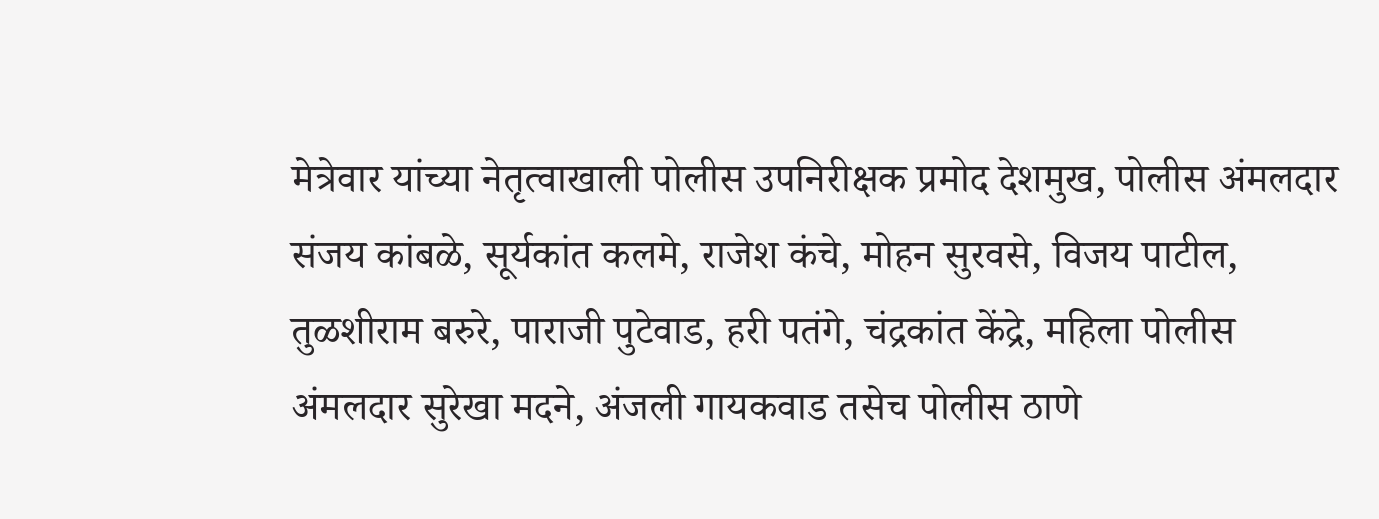मेत्रेवार यांच्या नेतृत्वाखाली पोलीस उपनिरीक्षक प्रमोद देशमुख, पोलीस अंमलदार संजय कांबळे, सूर्यकांत कलमे, राजेश कंचे, मोहन सुरवसे, विजय पाटील, तुळशीराम बरुरे, पाराजी पुटेवाड, हरी पतंगे, चंद्रकांत केंद्रे, महिला पोलीस अंमलदार सुरेखा मदने, अंजली गायकवाड तसेच पोलीस ठाणे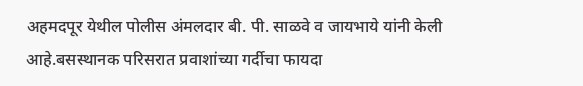अहमदपूर येथील पोलीस अंमलदार बी. पी. साळवे व जायभाये यांनी केली आहे.बसस्थानक परिसरात प्रवाशांच्या गर्दीचा फायदा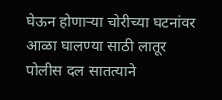घेऊन होणाऱ्या चोरीच्या घटनांवर आळा घालण्या साठी लातूर पोलीस दल सातत्याने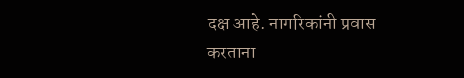दक्ष आहे. नागरिकांनी प्रवास करताना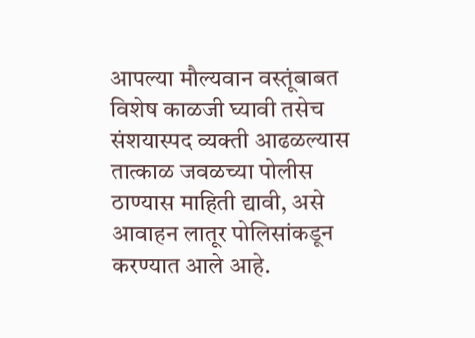आपल्या मौल्यवान वस्तूंबाबत विशेष काळजी घ्यावी तसेच संशयास्पद व्यक्ती आढळल्यास तात्काळ जवळच्या पोलीस ठाण्यास माहिती द्यावी, असे आवाहन लातूर पोलिसांकडून करण्यात आले आहे.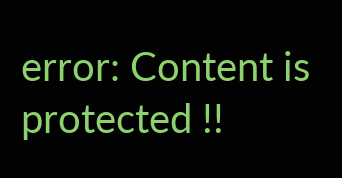error: Content is protected !!